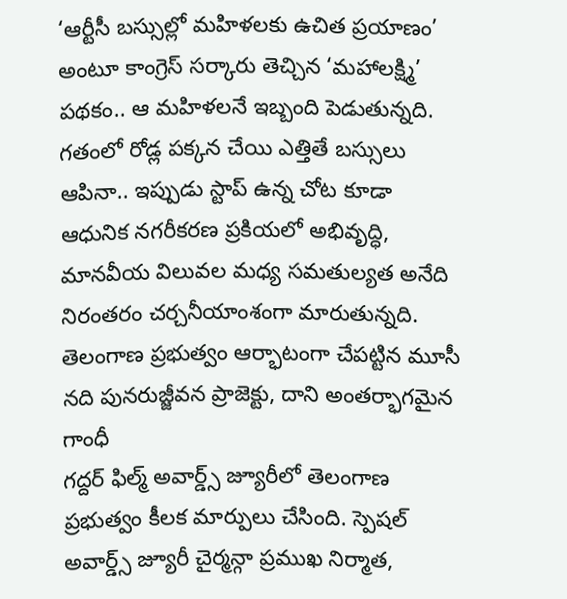‘ఆర్టీసీ బస్సుల్లో మహిళలకు ఉచిత ప్రయాణం’ అంటూ కాంగ్రెస్ సర్కారు తెచ్చిన ‘మహాలక్ష్మి’ పథకం.. ఆ మహిళలనే ఇబ్బంది పెడుతున్నది. గతంలో రోడ్ల పక్కన చేయి ఎత్తితే బస్సులు ఆపినా.. ఇప్పుడు స్టాప్ ఉన్న చోట కూడా
ఆధునిక నగరీకరణ ప్రకియలో అభివృద్ధి, మానవీయ విలువల మధ్య సమతుల్యత అనేది నిరంతరం చర్చనీయాంశంగా మారుతున్నది. తెలంగాణ ప్రభుత్వం ఆర్భాటంగా చేపట్టిన మూసీ నది పునరుజ్జీవన ప్రాజెక్టు, దాని అంతర్భాగమైన గాంధీ
గద్దర్ ఫిల్మ్ అవార్డ్స్ జ్యూరీలో తెలంగాణ ప్రభుత్వం కీలక మార్పులు చేసింది. స్పెషల్ అవార్డ్స్ జ్యూరీ చైర్మన్గా ప్రముఖ నిర్మాత,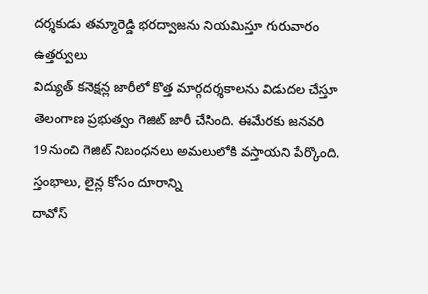దర్శకుడు తమ్మారెడ్డి భరద్వాజను నియమిస్తూ గురువారం ఉత్తర్వులు
విద్యుత్ కనెక్షన్ల జారీలో కొత్త మార్గదర్శకాలను విడుదల చేస్తూ తెలంగాణ ప్రభుత్వం గెజిట్ జారీ చేసింది. ఈమేరకు జనవరి 19నుంచి గెజిట్ నిబంధనలు అమలులోకి వస్తాయని పేర్కొంది. స్తంభాలు, లైన్ల కోసం దూరాన్ని
దావోస్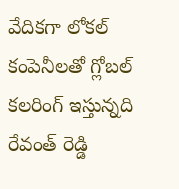వేదికగా లోకల్ కంపెనీలతో గ్లోబల్ కలరింగ్ ఇస్తున్నది రేవంత్ రెడ్డి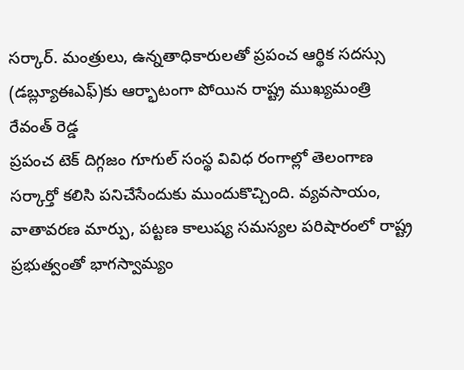సర్కార్. మంత్రులు, ఉన్నతాధికారులతో ప్రపంచ ఆర్థిక సదస్సు (డబ్ల్యూఈఎఫ్)కు ఆర్భాటంగా పోయిన రాష్ట్ర ముఖ్యమంత్రి రేవంత్ రెడ్డ
ప్రపంచ టెక్ దిగ్గజం గూగుల్ సంస్థ వివిధ రంగాల్లో తెలంగాణ సర్కార్తో కలిసి పనిచేసేందుకు ముందుకొచ్చింది. వ్యవసాయం, వాతావరణ మార్పు, పట్టణ కాలుష్య సమస్యల పరిషారంలో రాష్ట్ర ప్రభుత్వంతో భాగస్వామ్యం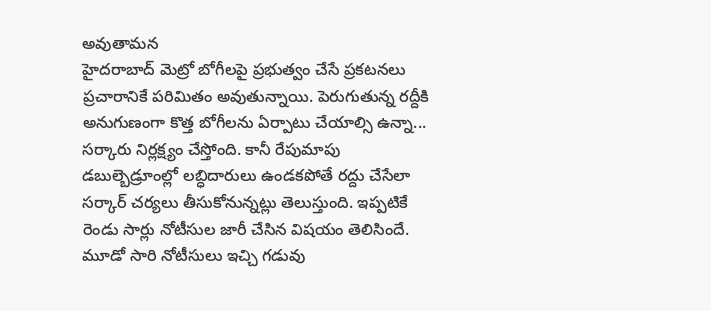అవుతామన
హైదరాబాద్ మెట్రో బోగీలపై ప్రభుత్వం చేసే ప్రకటనలు ప్రచారానికే పరిమితం అవుతున్నాయి. పెరుగుతున్న రద్దీకి అనుగుణంగా కొత్త బోగీలను ఏర్పాటు చేయాల్సి ఉన్నా... సర్కారు నిర్లక్ష్యం చేస్తోంది. కానీ రేపుమాపు
డబుల్బెడ్రూంల్లో లబ్ధిదారులు ఉండకపోతే రద్దు చేసేలా సర్కార్ చర్యలు తీసుకోనున్నట్లు తెలుస్తుంది. ఇప్పటికే రెండు సార్లు నోటీసుల జారీ చేసిన విషయం తెలిసిందే. మూడో సారి నోటీసులు ఇచ్చి గడువు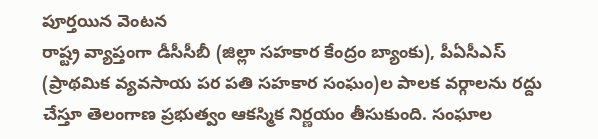పూర్తయిన వెంటన
రాష్ట్ర వ్యాప్తంగా డీసీసీబీ (జిల్లా సహకార కేంద్రం బ్యాంకు), పీఏసీఎస్ (ప్రాథమిక వ్యవసాయ పర పతి సహకార సంఘం)ల పాలక వర్గాలను రద్దు చేస్తూ తెలంగాణ ప్రభుత్వం ఆకస్మిక నిర్ణయం తీసుకుంది. సంఘాల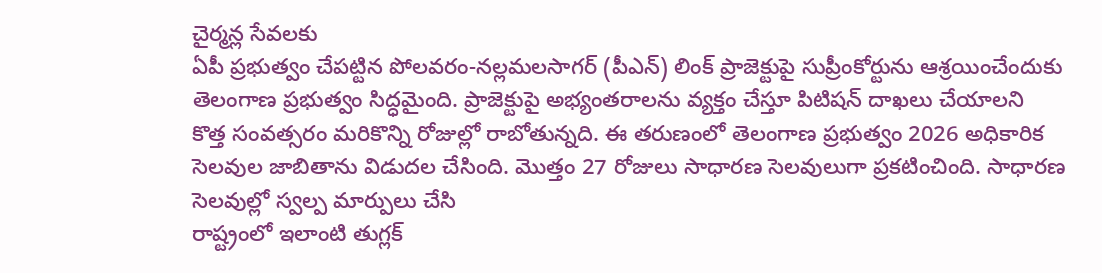చైర్మన్ల సేవలకు
ఏపీ ప్రభుత్వం చేపట్టిన పోలవరం-నల్లమలసాగర్ (పీఎన్) లింక్ ప్రాజెక్టుపై సుప్రీంకోర్టును ఆశ్రయించేందుకు తెలంగాణ ప్రభుత్వం సిద్ధమైంది. ప్రాజెక్టుపై అభ్యంతరాలను వ్యక్తం చేస్తూ పిటిషన్ దాఖలు చేయాలని
కొత్త సంవత్సరం మరికొన్ని రోజుల్లో రాబోతున్నది. ఈ తరుణంలో తెలంగాణ ప్రభుత్వం 2026 అధికారిక సెలవుల జాబితాను విడుదల చేసింది. మొత్తం 27 రోజులు సాధారణ సెలవులుగా ప్రకటించింది. సాధారణ సెలవుల్లో స్వల్ప మార్పులు చేసి
రాష్ట్రంలో ఇలాంటి తుగ్లక్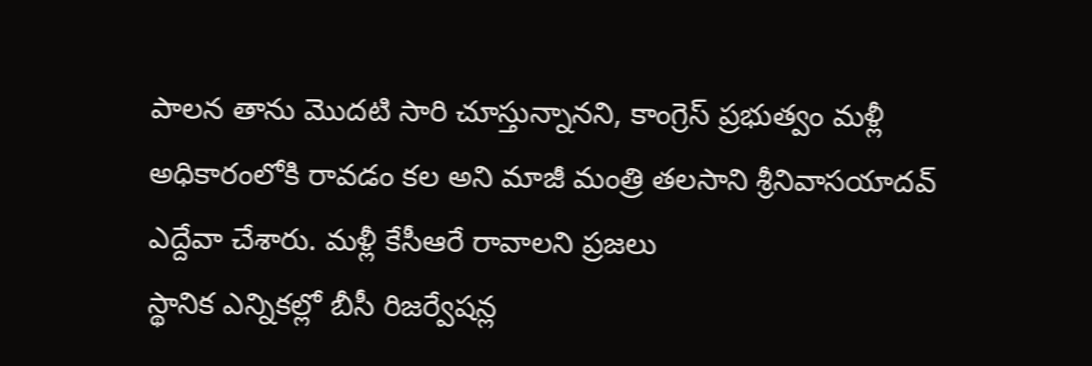పాలన తాను మొదటి సారి చూస్తున్నానని, కాంగ్రెస్ ప్రభుత్వం మళ్లీ అధికారంలోకి రావడం కల అని మాజీ మంత్రి తలసాని శ్రీనివాసయాదవ్ ఎద్దేవా చేశారు. మళ్లీ కేసీఆరే రావాలని ప్రజలు
స్థానిక ఎన్నికల్లో బీసీ రిజర్వేషన్ల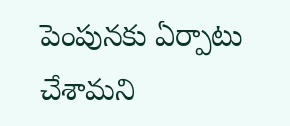పెంపునకు ఏర్పాటు చేశామని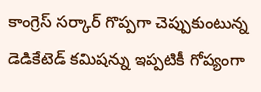కాంగ్రెస్ సర్కార్ గొప్పగా చెప్పుకుంటున్న డెడికేటెడ్ కమిషన్ను ఇప్పటికీ గోప్యంగా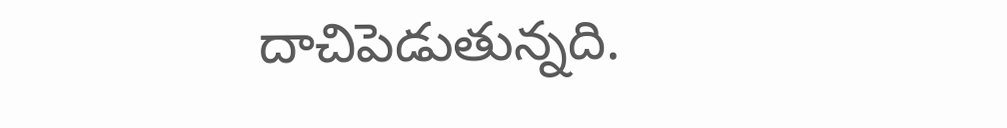దాచిపెడుతున్నది.